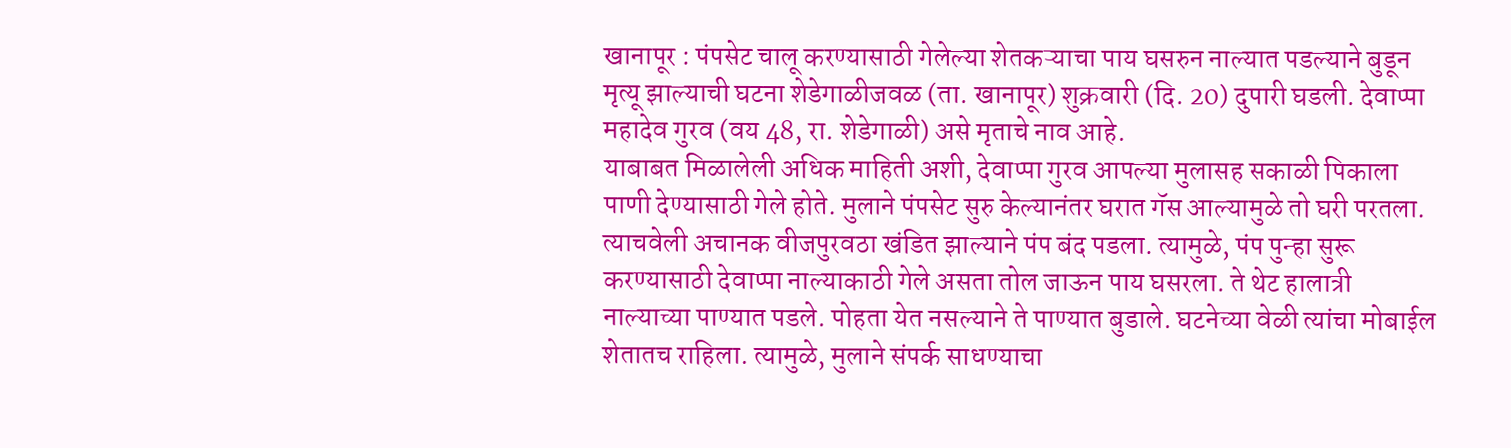खानापूर : पंपसेट चालू करण्यासाठी गेलेल्या शेतकऱ्याचा पाय घसरुन नाल्यात पडल्याने बुडून मृत्यू झाल्याची घटना शेडेगाळीजवळ (ता. खानापूर) शुक्रवारी (दि. 20) दुपारी घडली. देवाप्पा महादेव गुरव (वय 48, रा. शेडेगाळी) असे मृताचे नाव आहे.
याबाबत मिळालेली अधिक माहिती अशी, देवाप्पा गुरव आपल्या मुलासह सकाळी पिकाला पाणी देण्यासाठी गेले होते. मुलाने पंपसेट सुरु केल्यानंतर घरात गॅस आल्यामुळे तो घरी परतला. त्याचवेली अचानक वीजपुरवठा खंडित झाल्याने पंप बंद पडला. त्यामुळे, पंप पुन्हा सुरू करण्यासाठी देवाप्पा नाल्याकाठी गेले असता तोल जाऊन पाय घसरला. ते थेट हालात्री नाल्याच्या पाण्यात पडले. पोहता येत नसल्याने ते पाण्यात बुडाले. घटनेच्या वेळी त्यांचा मोबाईल शेतातच राहिला. त्यामुळे, मुलाने संपर्क साधण्याचा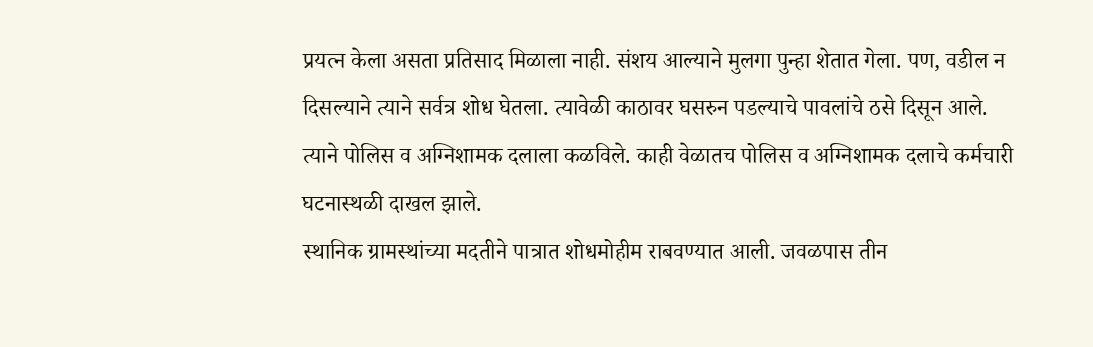प्रयत्न केला असता प्रतिसाद मिळाला नाही. संशय आल्याने मुलगा पुन्हा शेतात गेला. पण, वडील न दिसल्याने त्याने सर्वत्र शोध घेतला. त्यावेळी काठावर घसरुन पडल्याचे पावलांचे ठसे दिसून आले. त्याने पोलिस व अग्निशामक दलाला कळविले. काही वेळातच पोलिस व अग्निशामक दलाचे कर्मचारी घटनास्थळी दाखल झाले.
स्थानिक ग्रामस्थांच्या मदतीने पात्रात शोधमोहीम राबवण्यात आली. जवळपास तीन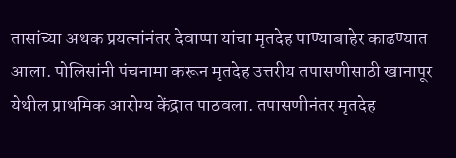तासांच्या अथक प्रयत्नांनंतर देवाप्पा यांचा मृतदेह पाण्याबाहेर काढण्यात आला. पोलिसांनी पंचनामा करून मृतदेह उत्तरीय तपासणीसाठी खानापूर येथील प्राथमिक आरोग्य केंद्रात पाठवला. तपासणीनंतर मृतदेह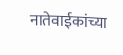नातेवाईकांच्या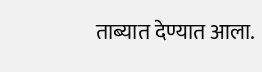ताब्यात देण्यात आला.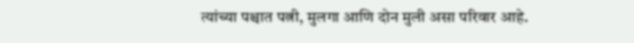त्यांच्या पश्चात पत्नी, मुलगा आणि दोन मुली असा परिवार आहे.